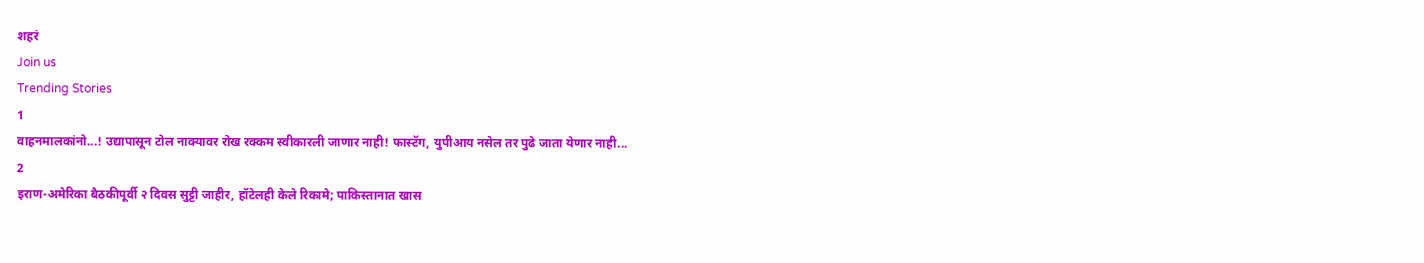शहरं
Join us
Trending Stories
1
वाहनमालकांनो...! उद्यापासून टोल नाक्यावर रोख रक्कम स्वीकारली जाणार नाही! फास्टॅग, युपीआय नसेल तर पुढे जाता येणार नाही...
2
इराण-अमेरिका बैठकीपूर्वी २ दिवस सुट्टी जाहीर, हॉटेलही केले रिकामे; पाकिस्तानात खास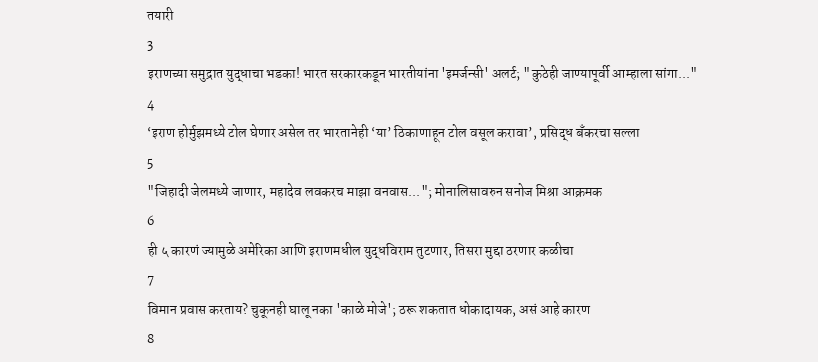तयारी
3
इराणच्या समुद्रात युद्धाचा भडका! भारत सरकारकडून भारतीयांना 'इमर्जन्सी' अलर्ट; "कुठेही जाण्यापूर्वी आम्हाला सांगा..."
4
‘इराण होर्मुझमध्ये टोल घेणार असेल तर भारतानेही ‘या’ ठिकाणाहून टोल वसूल करावा’, प्रसिद्ध बँकरचा सल्ला
5
"जिहादी जेलमध्ये जाणार, महादेव लवकरच माझा वनवास..."; मोनालिसावरुन सनोज मिश्रा आक्रमक
6
ही ५ कारणं ज्यामुळे अमेरिका आणि इराणमधील युद्धविराम तुटणार, तिसरा मुद्दा ठरणार कळीचा
7
विमान प्रवास करताय? चुकूनही घालू नका 'काळे मोजे'; ठरू शकतात धोकादायक, असं आहे कारण
8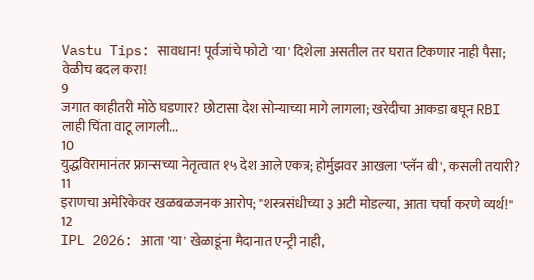Vastu Tips: सावधान! पूर्वजांचे फोटो 'या' दिशेला असतील तर घरात टिकणार नाही पैसा; वेळीच बदल करा!
9
जगात काहीतरी मोठे घडणार? छोटासा देश सोन्याच्या मागे लागला; खरेदीचा आकडा बघून RBI लाही चिंता वाटू लागली...
10
युद्धविरामानंतर फ्रान्सच्या नेतृत्वात १५ देश आले एकत्र; होर्मुझवर आखला 'प्लॅन बी', कसली तयारी?
11
इराणचा अमेरिकेवर खळबळजनक आरोप; "शस्त्रसंधीच्या ३ अटी मोडल्या, आता चर्चा करणे व्यर्थ!"
12
IPL 2026: आता 'या' खेळाडूंना मैदानात एन्ट्री नाही,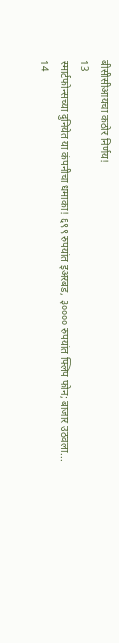बीसीसीआयचा कठोर निर्णय!
13
स्मार्टफोन्सच्या दुनियेत या कंपनीचा धमाका! ६९९ रुपयांत इअरबड, ३०००० रुपयांत फ्लिप फोन; बाजार उठवला...
14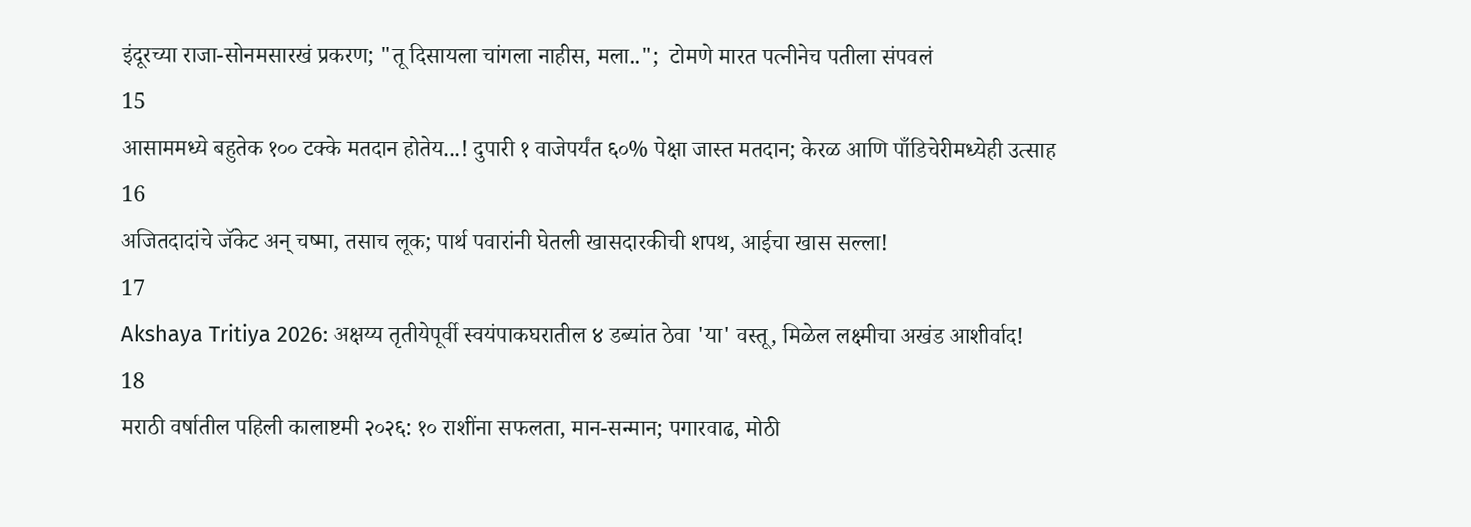इंदूरच्या राजा-सोनमसारखं प्रकरण; "तू दिसायला चांगला नाहीस, मला..";  टोमणे मारत पत्नीनेच पतीला संपवलं
15
आसाममध्ये बहुतेक १०० टक्के मतदान होतेय...! दुपारी १ वाजेपर्यंत ६०% पेक्षा जास्त मतदान; केरळ आणि पाँडिचेरीमध्येही उत्साह
16
अजितदादांचे जॅकेट अन् चष्मा, तसाच लूक; पार्थ पवारांनी घेतली खासदारकीची शपथ, आईचा खास सल्ला!
17
Akshaya Tritiya 2026: अक्षय्य तृतीयेपूर्वी स्वयंपाकघरातील ४ डब्यांत ठेवा 'या' वस्तू, मिळेल लक्ष्मीचा अखंड आशीर्वाद!
18
मराठी वर्षातील पहिली कालाष्टमी २०२६: १० राशींना सफलता, मान-सन्मान; पगारवाढ, मोठी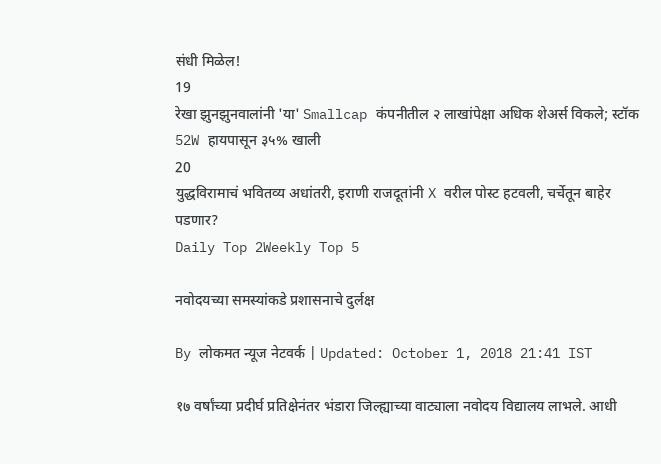संधी मिळेल!
19
रेखा झुनझुनवालांनी 'या' Smallcap कंपनीतील २ लाखांपेक्षा अधिक शेअर्स विकले; स्टॉक 52W हायपासून ३५% खाली
20
युद्धविरामाचं भवितव्य अधांतरी, इराणी राजदूतांनी X वरील पोस्ट हटवली, चर्चेतून बाहेर पडणार?
Daily Top 2Weekly Top 5

नवोदयच्या समस्यांकडे प्रशासनाचे दुर्लक्ष

By लोकमत न्यूज नेटवर्क | Updated: October 1, 2018 21:41 IST

१७ वर्षांच्या प्रदीर्घ प्रतिक्षेनंतर भंडारा जिल्ह्याच्या वाट्याला नवोदय विद्यालय लाभले. आधी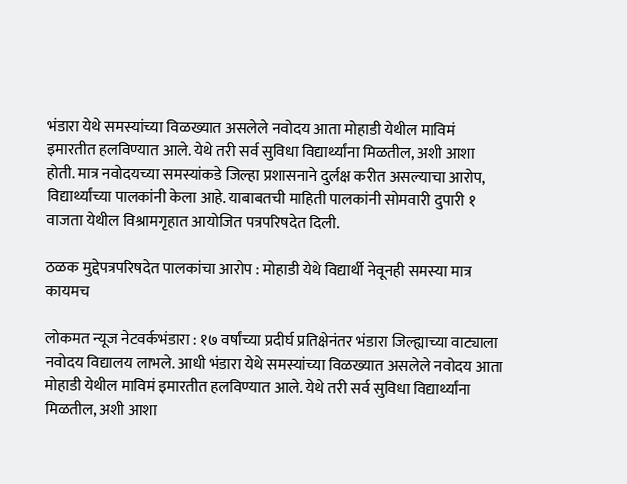भंडारा येथे समस्यांच्या विळख्यात असलेले नवोदय आता मोहाडी येथील माविमं इमारतीत हलविण्यात आले. येथे तरी सर्व सुविधा विद्यार्थ्यांना मिळतील, अशी आशा होती. मात्र नवोदयच्या समस्यांकडे जिल्हा प्रशासनाने दुर्लक्ष करीत असल्याचा आरोप, विद्यार्थ्यांच्या पालकांनी केला आहे. याबाबतची माहिती पालकांनी सोमवारी दुपारी १ वाजता येथील विश्रामगृहात आयोजित पत्रपरिषदेत दिली.

ठळक मुद्देपत्रपरिषदेत पालकांचा आरोप : मोहाडी येथे विद्यार्थी नेवूनही समस्या मात्र कायमच

लोकमत न्यूज नेटवर्कभंडारा : १७ वर्षांच्या प्रदीर्घ प्रतिक्षेनंतर भंडारा जिल्ह्याच्या वाट्याला नवोदय विद्यालय लाभले. आधी भंडारा येथे समस्यांच्या विळख्यात असलेले नवोदय आता मोहाडी येथील माविमं इमारतीत हलविण्यात आले. येथे तरी सर्व सुविधा विद्यार्थ्यांना मिळतील, अशी आशा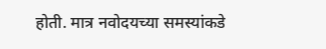होती. मात्र नवोदयच्या समस्यांकडे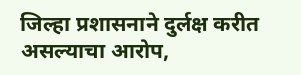जिल्हा प्रशासनाने दुर्लक्ष करीत असल्याचा आरोप,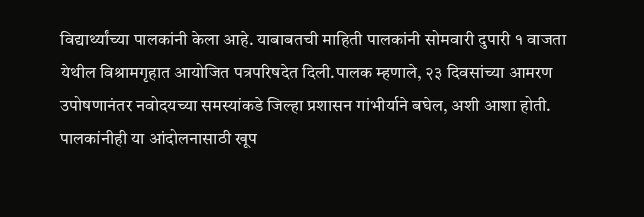विद्यार्थ्यांच्या पालकांनी केला आहे. याबाबतची माहिती पालकांनी सोमवारी दुपारी १ वाजता येथील विश्रामगृहात आयोजित पत्रपरिषदेत दिली.पालक म्हणाले, २३ दिवसांच्या आमरण उपोषणानंतर नवोदयच्या समस्यांकडे जिल्हा प्रशासन गांभीर्याने बघेल, अशी आशा होती. पालकांनीही या आंदोलनासाठी खूप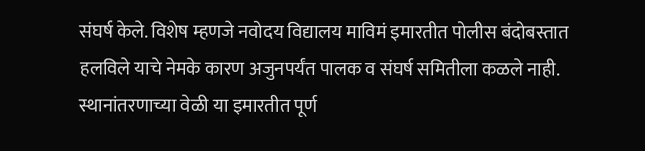संघर्ष केले. विशेष म्हणजे नवोदय विद्यालय माविमं इमारतीत पोलीस बंदोबस्तात हलविले याचे नेमके कारण अजुनपर्यंत पालक व संघर्ष समितीला कळले नाही. स्थानांतरणाच्या वेळी या इमारतीत पूर्ण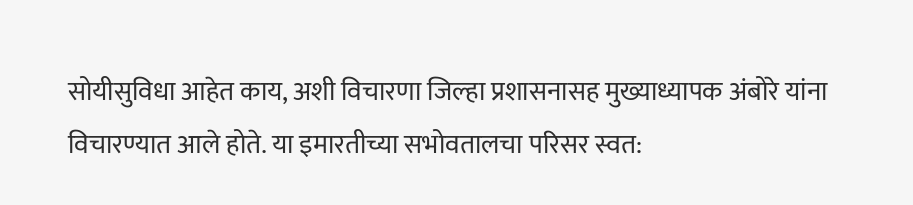सोयीसुविधा आहेत काय, अशी विचारणा जिल्हा प्रशासनासह मुख्याध्यापक अंबोरे यांना विचारण्यात आले होते. या इमारतीच्या सभोवतालचा परिसर स्वत: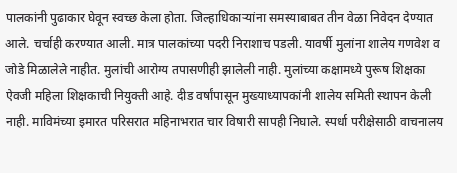पालकांनी पुढाकार घेवून स्वच्छ केला होता. जिल्हाधिकाऱ्यांना समस्याबाबत तीन वेळा निवेदन देण्यात आले. चर्चाही करण्यात आली. मात्र पालकांच्या पदरी निराशाच पडली. यावर्षी मुलांना शालेय गणवेश व जोडे मिळालेले नाहीत. मुलांची आरोग्य तपासणीही झालेली नाही. मुलांच्या कक्षामध्ये पुरूष शिक्षका ऐवजी महिला शिक्षकाची नियुक्ती आहे. दीड वर्षांपासून मुख्याध्यापकांनी शालेय समिती स्थापन केली नाही. माविमंच्या इमारत परिसरात महिनाभरात चार विषारी सापही निघाले. स्पर्धा परीक्षेसाठी वाचनालय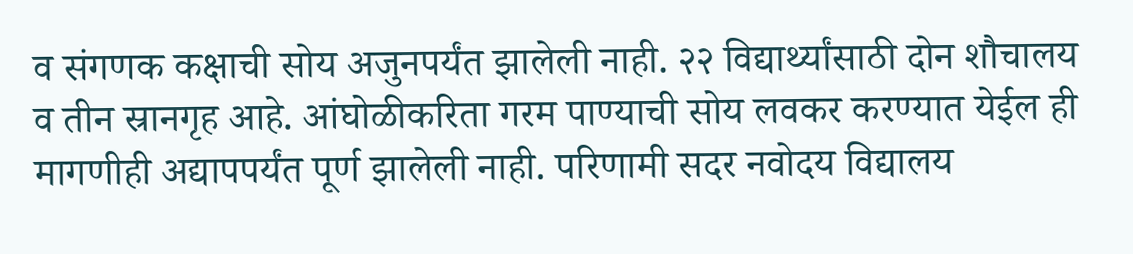व संगणक कक्षाची सोय अजुनपर्यंत झालेली नाही. २२ विद्यार्थ्यांसाठी दोन शौचालय व तीन स्रानगृह आहे. आंघोळीकरिता गरम पाण्याची सोय लवकर करण्यात येईल ही मागणीही अद्यापपर्यंत पूर्ण झालेली नाही. परिणामी सदर नवोदय विद्यालय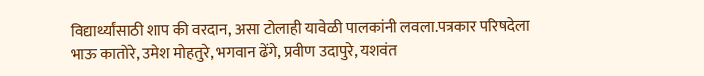विद्यार्थ्यांसाठी शाप की वरदान, असा टोलाही यावेळी पालकांनी लवला.पत्रकार परिषदेला भाऊ कातोरे, उमेश मोहतुरे, भगवान ढेंगे, प्रवीण उदापुरे, यशवंत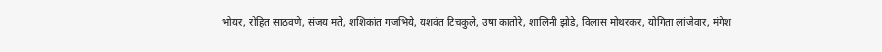भोयर, रोहित साठवणे, संजय मते, शशिकांत गजभिये, यशवंत टिचकुले, उषा कातोरे, शालिनी झोडे, विलास मोथरकर, योगिता लांजेवार, मंगेश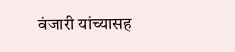वंजारी यांच्यासह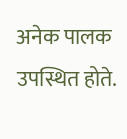अनेक पालक उपस्थित होते.